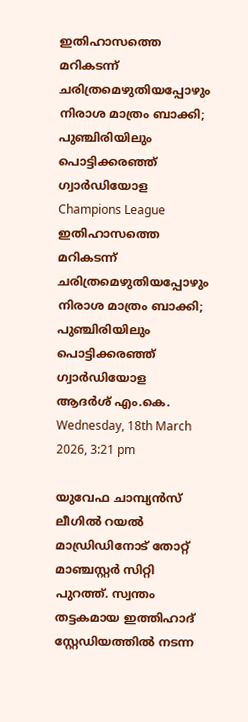ഇതിഹാസത്തെ മറികടന്ന് ചരിത്രമെഴുതിയപ്പോഴും നിരാശ മാത്രം ബാക്കി; പുഞ്ചിരിയിലും പൊട്ടിക്കരഞ്ഞ് ഗ്വാര്‍ഡിയോള
Champions League
ഇതിഹാസത്തെ മറികടന്ന് ചരിത്രമെഴുതിയപ്പോഴും നിരാശ മാത്രം ബാക്കി; പുഞ്ചിരിയിലും പൊട്ടിക്കരഞ്ഞ് ഗ്വാര്‍ഡിയോള
ആദര്‍ശ് എം.കെ.
Wednesday, 18th March 2026, 3:21 pm

യുവേഫ ചാമ്പ്യന്‍സ് ലീഗില്‍ റയല്‍ മാഡ്രിഡിനോട് തോറ്റ് മാഞ്ചസ്റ്റര്‍ സിറ്റി പുറത്ത്. സ്വന്തം തട്ടകമായ ഇത്തിഹാദ് സ്റ്റേഡിയത്തില്‍ നടന്ന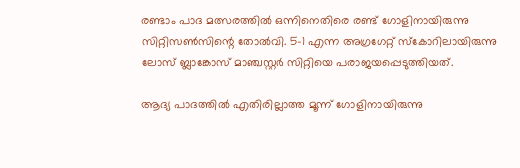രണ്ടാം പാദ മത്സരത്തില്‍ ഒന്നിനെതിരെ രണ്ട് ഗോളിനായിരുന്നു സിറ്റിസണ്‍സിന്റെ തോല്‍വി. 5-1 എന്ന അഗ്രഗേറ്റ് സ്‌കോറിലായിരുന്നു ലോസ് ബ്ലാങ്കോസ് മാഞ്ചസ്റ്റര്‍ സിറ്റിയെ പരാജയപ്പെടുത്തിയത്.

ആദ്യ പാദത്തില്‍ എതിരില്ലാത്ത മൂന്ന് ഗോളിനായിരുന്നു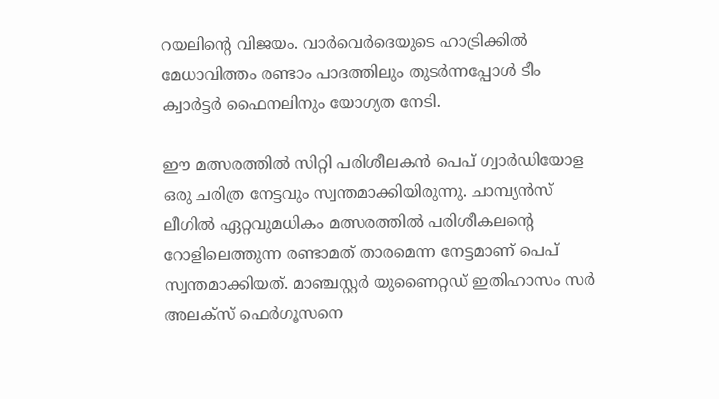റയലിന്റെ വിജയം. വാര്‍വെര്‍ദെയുടെ ഹാട്രിക്കില്‍ മേധാവിത്തം രണ്ടാം പാദത്തിലും തുടര്‍ന്നപ്പോള്‍ ടീം ക്വാര്‍ട്ടര്‍ ഫൈനലിനും യോഗ്യത നേടി.

ഈ മത്സരത്തില്‍ സിറ്റി പരിശീലകന്‍ പെപ് ഗ്വാര്‍ഡിയോള ഒരു ചരിത്ര നേട്ടവും സ്വന്തമാക്കിയിരുന്നു. ചാമ്പ്യന്‍സ് ലീഗില്‍ ഏറ്റവുമധികം മത്സരത്തില്‍ പരിശീകലന്റെ റോളിലെത്തുന്ന രണ്ടാമത് താരമെന്ന നേട്ടമാണ് പെപ് സ്വന്തമാക്കിയത്. മാഞ്ചസ്റ്റര്‍ യുണൈറ്റഡ് ഇതിഹാസം സര്‍ അലക്‌സ് ഫെര്‍ഗൂസനെ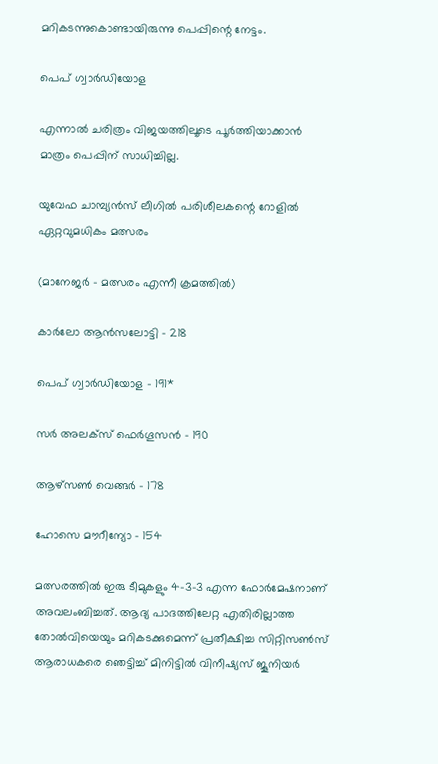മറികടന്നുകൊണ്ടായിരുന്നു പെപ്പിന്റെ നേട്ടം.

പെപ് ഗ്വാര്‍ഡിയോള

എന്നാല്‍ ചരിത്രം വിജയത്തിലൂടെ പൂര്‍ത്തിയാക്കാന്‍ മാത്രം പെപ്പിന് സാധിച്ചില്ല.

യുവേഫ ചാമ്പ്യന്‍സ് ലീഗില്‍ പരിശീലകന്റെ റോളില്‍ ഏറ്റവുമധികം മത്സരം

(മാനേജര്‍ – മത്സരം എന്നീ ക്രമത്തില്‍)

കാര്‍ലോ ആന്‍സലോട്ടി – 218

പെപ് ഗ്വാര്‍ഡിയോള – 191*

സര്‍ അലക്സ് ഫെര്‍ഗൂസന്‍ – 190

ആഴ്സണ്‍ വെങ്ങര്‍ – 178

ഹോസെ മൗറീന്യോ – 154

മത്സരത്തില്‍ ഇരു ടീമുകളും 4-3-3 എന്ന ഫോര്‍മേഷനാണ് അവലംബിച്ചത്. ആദ്യ പാദത്തിലേറ്റ എതിരില്ലാത്ത തോല്‍വിയെയും മറികടക്കുമെന്ന് പ്രതീക്ഷിച്ച സിറ്റിസണ്‍സ് ആരാധകരെ ഞെട്ടിച്ച് മിനിട്ടില്‍ വിനീഷ്യസ് ജൂനിയര്‍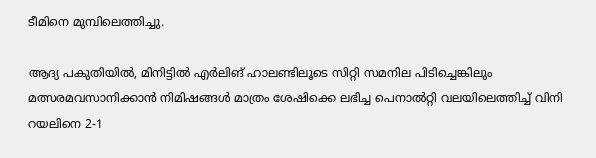ടീമിനെ മുമ്പിലെത്തിച്ചു.

ആദ്യ പകുതിയില്‍, മിനിട്ടില്‍ എര്‍ലിങ് ഹാലണ്ടിലൂടെ സിറ്റി സമനില പിടിച്ചെങ്കിലും മത്സരമവസാനിക്കാന്‍ നിമിഷങ്ങള്‍ മാത്രം ശേഷിക്കെ ലഭിച്ച പെനാല്‍റ്റി വലയിലെത്തിച്ച് വിനി റയലിനെ 2-1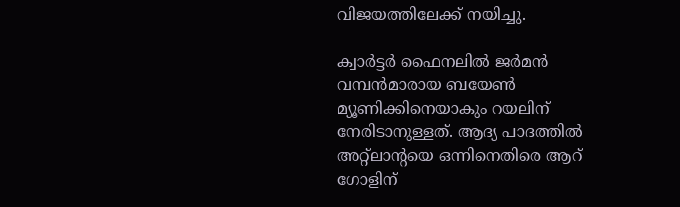വിജയത്തിലേക്ക് നയിച്ചു.

ക്വാര്‍ട്ടര്‍ ഫൈനലില്‍ ജര്‍മന്‍ വമ്പന്‍മാരായ ബയേണ്‍ മ്യൂണിക്കിനെയാകും റയലിന് നേരിടാനുള്ളത്. ആദ്യ പാദത്തില്‍ അറ്റ്‌ലാന്റയെ ഒന്നിനെതിരെ ആറ് ഗോളിന്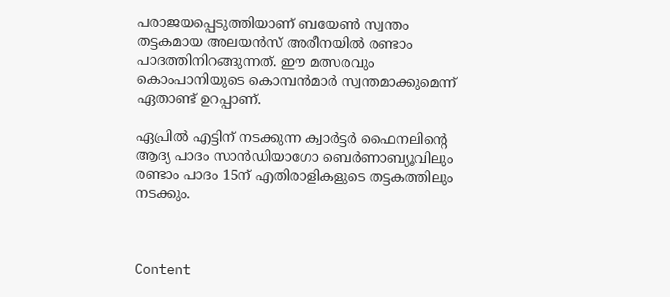പരാജയപ്പെടുത്തിയാണ് ബയേണ്‍ സ്വന്തം തട്ടകമായ അലയന്‍സ് അരീനയില്‍ രണ്ടാം പാദത്തിനിറങ്ങുന്നത്. ഈ മത്സരവും കൊംപാനിയുടെ കൊമ്പന്‍മാര്‍ സ്വന്തമാക്കുമെന്ന് ഏതാണ്ട് ഉറപ്പാണ്.

ഏപ്രില്‍ എട്ടിന് നടക്കുന്ന ക്വാര്‍ട്ടര്‍ ഫൈനലിന്റെ ആദ്യ പാദം സാന്‍ഡിയാഗോ ബെര്‍ണാബ്യൂവിലും രണ്ടാം പാദം 15ന് എതിരാളികളുടെ തട്ടകത്തിലും നടക്കും.



Content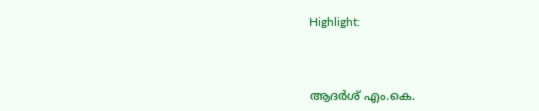Highlight:



ആദര്‍ശ് എം.കെ.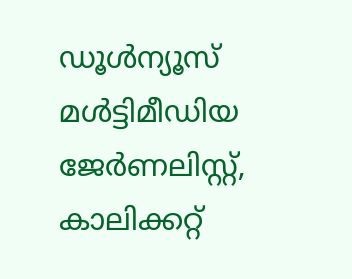ഡൂള്‍ന്യൂസ് മള്‍ട്ടിമീഡിയ ജേര്‍ണലിസ്റ്റ്, കാലിക്കറ്റ്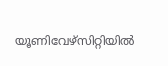യൂണിവേഴ്സിറ്റിയില്‍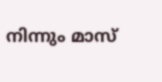നിന്നും മാസ്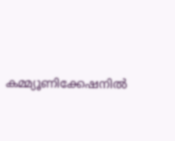കമ്മ്യൂണിക്കേഷനില്‍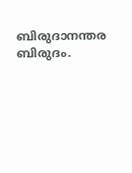ബിരുദാനന്തര ബിരുദം.